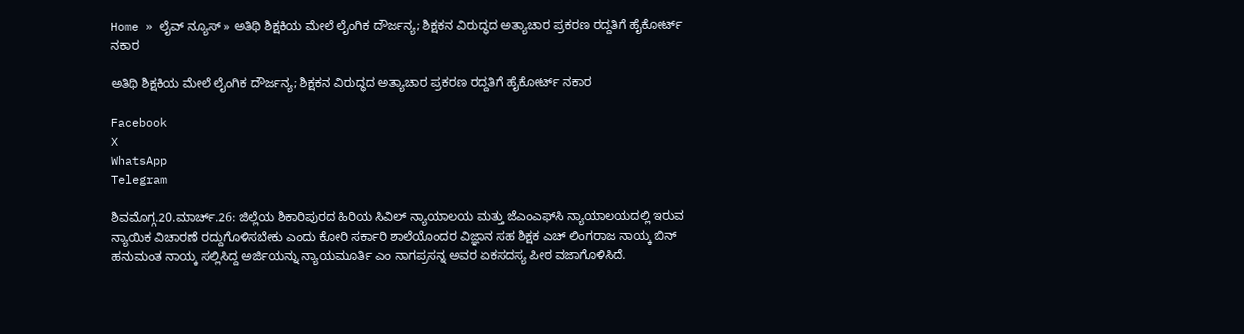Home » ಲೈವ್ ನ್ಯೂಸ್ » ಅತಿಥಿ ಶಿಕ್ಷಕಿಯ ಮೇಲೆ ಲೈಂಗಿಕ ದೌರ್ಜನ್ಯ; ಶಿಕ್ಷಕನ ವಿರುದ್ಧದ ಅತ್ಯಾಚಾರ ಪ್ರಕರಣ ರದ್ದತಿಗೆ ಹೈಕೋರ್ಟ್‌ ನಕಾರ

ಅತಿಥಿ ಶಿಕ್ಷಕಿಯ ಮೇಲೆ ಲೈಂಗಿಕ ದೌರ್ಜನ್ಯ; ಶಿಕ್ಷಕನ ವಿರುದ್ಧದ ಅತ್ಯಾಚಾರ ಪ್ರಕರಣ ರದ್ದತಿಗೆ ಹೈಕೋರ್ಟ್‌ ನಕಾರ

Facebook
X
WhatsApp
Telegram

ಶಿವಮೊಗ್ಗ.20.ಮಾರ್ಚ್.26: ಜಿಲ್ಲೆಯ ಶಿಕಾರಿಪುರದ ಹಿರಿಯ ಸಿವಿಲ್ ನ್ಯಾಯಾಲಯ ಮತ್ತು ಜೆಎಂಎಫ್‌ಸಿ ನ್ಯಾಯಾಲಯದಲ್ಲಿ ಇರುವ ನ್ಯಾಯಿಕ ವಿಚಾರಣೆ ರದ್ದುಗೊಳಿಸಬೇಕು ಎಂದು ಕೋರಿ ಸರ್ಕಾರಿ ಶಾಲೆಯೊಂದರ ವಿಜ್ಞಾನ ಸಹ ಶಿಕ್ಷಕ ಎಚ್‌ ಲಿಂಗರಾಜ ನಾಯ್ಕ ಬಿನ್‌ ಹನುಮಂತ ನಾಯ್ಕ ಸಲ್ಲಿಸಿದ್ದ ಅರ್ಜಿಯನ್ನು ನ್ಯಾಯಮೂರ್ತಿ ಎಂ ನಾಗಪ್ರಸನ್ನ ಅವರ ಏಕಸದಸ್ಯ ಪೀಠ ವಜಾಗೊಳಿಸಿದೆ.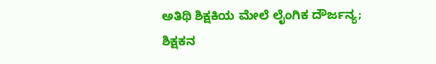ಅತಿಥಿ ಶಿಕ್ಷಕಿಯ ಮೇಲೆ ಲೈಂಗಿಕ ದೌರ್ಜನ್ಯ; ಶಿಕ್ಷಕನ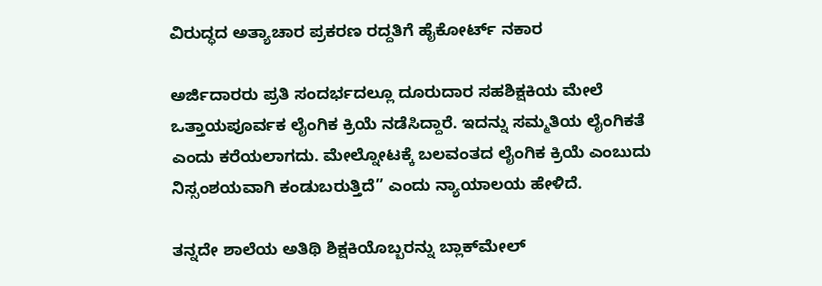ವಿರುದ್ಧದ ಅತ್ಯಾಚಾರ ಪ್ರಕರಣ ರದ್ದತಿಗೆ ಹೈಕೋರ್ಟ್‌ ನಕಾರ

ಅರ್ಜಿದಾರರು ಪ್ರತಿ ಸಂದರ್ಭದಲ್ಲೂ ದೂರುದಾರ ಸಹಶಿಕ್ಷಕಿಯ ಮೇಲೆ ಒತ್ತಾಯಪೂರ್ವಕ ಲೈಂಗಿಕ ಕ್ರಿಯೆ ನಡೆಸಿದ್ದಾರೆ. ಇದನ್ನು ಸಮ್ಮತಿಯ ಲೈಂಗಿಕತೆ ಎಂದು ಕರೆಯಲಾಗದು. ಮೇಲ್ನೋಟಕ್ಕೆ ಬಲವಂತದ ಲೈಂಗಿಕ ಕ್ರಿಯೆ ಎಂಬುದು ನಿಸ್ಸಂಶಯವಾಗಿ ಕಂಡುಬರುತ್ತಿದೆ” ಎಂದು ನ್ಯಾಯಾಲಯ ಹೇಳಿದೆ.

ತನ್ನದೇ ಶಾಲೆಯ ಅತಿಥಿ ಶಿಕ್ಷಕಿಯೊಬ್ಬರನ್ನು ಬ್ಲಾಕ್‌ಮೇಲ್‌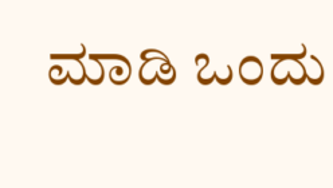ಮಾಡಿ ಒಂದು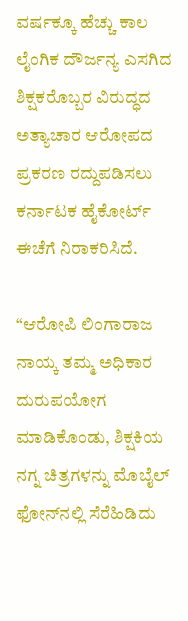ವರ್ಷಕ್ಕೂ ಹೆಚ್ಚು ಕಾಲ ಲೈಂಗಿಕ ದೌರ್ಜನ್ಯ ಎಸಗಿದ ಶಿಕ್ಷಕರೊಬ್ಬರ ವಿರುದ್ಧದ ಅತ್ಯಾಚಾರ ಆರೋಪದ ಪ್ರಕರಣ ರದ್ದುಪಡಿಸಲು ಕರ್ನಾಟಕ ಹೈಕೋರ್ಟ್‌ ಈಚೆಗೆ ನಿರಾಕರಿಸಿದೆ.

“ಆರೋಪಿ ಲಿಂಗಾರಾಜ ನಾಯ್ಕ ತಮ್ಮ ಅಧಿಕಾರ ದುರುಪಯೋಗ ಮಾಡಿಕೊಂಡು, ಶಿಕ್ಷಕಿಯ ನಗ್ನ ಚಿತ್ರಗಳನ್ನು ಮೊಬೈಲ್‌ ಫೋನ್‌ನಲ್ಲಿ ಸೆರೆಹಿಡಿದು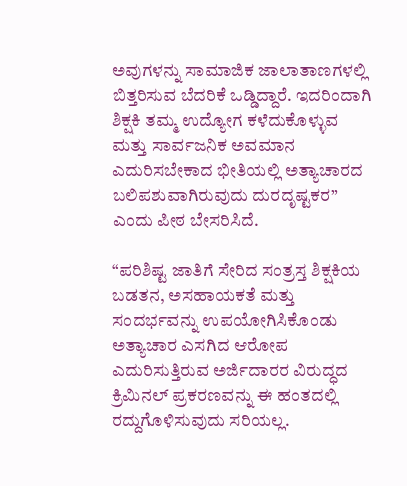ಅವುಗಳನ್ನು ಸಾಮಾಜಿಕ ಜಾಲಾತಾಣಗಳಲ್ಲಿ ಬಿತ್ತರಿಸುವ ಬೆದರಿಕೆ ಒಡ್ಡಿದ್ದಾರೆ. ಇದರಿಂದಾಗಿ ಶಿಕ್ಷಕಿ ತಮ್ಮ ಉದ್ಯೋಗ ಕಳೆದುಕೊಳ್ಳುವ ಮತ್ತು ಸಾರ್ವಜನಿಕ ಅವಮಾನ ಎದುರಿಸಬೇಕಾದ ಭೀತಿಯಲ್ಲಿ ಅತ್ಯಾಚಾರದ ಬಲಿಪಶುವಾಗಿರುವುದು ದುರದೃಷ್ಟಕರ” ಎಂದು ಪೀಠ ಬೇಸರಿಸಿದೆ.

“ಪರಿಶಿಷ್ಟ ಜಾತಿಗೆ ಸೇರಿದ ಸಂತ್ರಸ್ತ ಶಿಕ್ಷಕಿಯ ಬಡತನ, ಅಸಹಾಯಕತೆ ಮತ್ತು ಸಂದರ್ಭವನ್ನು ಉಪಯೋಗಿಸಿಕೊಂಡು ಅತ್ಯಾಚಾರ ಎಸಗಿದ ಆರೋಪ ಎದುರಿಸುತ್ತಿರುವ ಅರ್ಜಿದಾರರ ವಿರುದ್ಧದ ಕ್ರಿಮಿನಲ್‌ ಪ್ರಕರಣವನ್ನು ಈ ಹಂತದಲ್ಲಿ ರದ್ದುಗೊಳಿಸುವುದು ಸರಿಯಲ್ಲ.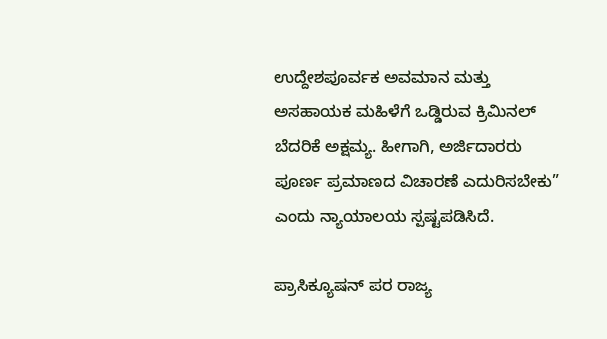ಉದ್ದೇಶಪೂರ್ವಕ ಅವಮಾನ ಮತ್ತು ಅಸಹಾಯಕ ಮಹಿಳೆಗೆ ಒಡ್ಡಿರುವ ಕ್ರಿಮಿನಲ್ ಬೆದರಿಕೆ ಅಕ್ಷಮ್ಯ. ಹೀಗಾಗಿ, ಅರ್ಜಿದಾರರು ಪೂರ್ಣ ಪ್ರಮಾಣದ ವಿಚಾರಣೆ ಎದುರಿಸಬೇಕು” ಎಂದು ನ್ಯಾಯಾಲಯ ಸ್ಪಷ್ಟಪಡಿಸಿದೆ.

ಪ್ರಾಸಿಕ್ಯೂಷನ್‌ ಪರ ರಾಜ್ಯ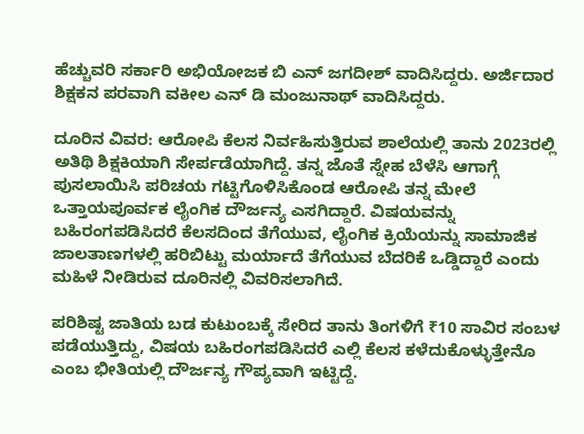ಹೆಚ್ಚುವರಿ ಸರ್ಕಾರಿ ಅಭಿಯೋಜಕ ಬಿ ಎನ್‌ ಜಗದೀಶ್ ವಾದಿಸಿದ್ದರು. ಅರ್ಜಿದಾರ ಶಿಕ್ಷಕನ ಪರವಾಗಿ ವಕೀಲ ಎನ್‌ ಡಿ ಮಂಜುನಾಥ್‌ ವಾದಿಸಿದ್ದರು.

ದೂರಿನ ವಿವರ: ಆರೋಪಿ ಕೆಲಸ ನಿರ್ವಹಿಸುತ್ತಿರುವ ಶಾಲೆಯಲ್ಲಿ ತಾನು 2023ರಲ್ಲಿ ಅತಿಥಿ ಶಿಕ್ಷಕಿಯಾಗಿ ಸೇರ್ಪಡೆಯಾಗಿದ್ದೆ. ತನ್ನ ಜೊತೆ ಸ್ನೇಹ ಬೆಳೆಸಿ ಆಗಾಗ್ಗೆ ಪುಸಲಾಯಿಸಿ ಪರಿಚಯ ಗಟ್ಟಿಗೊಳಿಸಿಕೊಂಡ ಆರೋಪಿ ತನ್ನ ಮೇಲೆ ಒತ್ತಾಯಪೂರ್ವಕ ಲೈಂಗಿಕ ದೌರ್ಜನ್ಯ ಎಸಗಿದ್ದಾರೆ. ವಿಷಯವನ್ನು ಬಹಿರಂಗಪಡಿಸಿದರೆ ಕೆಲಸದಿಂದ ತೆಗೆಯುವ, ಲೈಂಗಿಕ ಕ್ರಿಯೆಯನ್ನು ಸಾಮಾಜಿಕ ಜಾಲತಾಣಗಳಲ್ಲಿ ಹರಿಬಿಟ್ಟು ಮರ್ಯಾದೆ ತೆಗೆಯುವ ಬೆದರಿಕೆ ಒಡ್ಡಿದ್ದಾರೆ ಎಂದು ಮಹಿಳೆ ನೀಡಿರುವ ದೂರಿನಲ್ಲಿ ವಿವರಿಸಲಾಗಿದೆ.

ಪರಿಶಿಷ್ಟ ಜಾತಿಯ ಬಡ ಕುಟುಂಬಕ್ಕೆ ಸೇರಿದ ತಾನು ತಿಂಗಳಿಗೆ ₹10 ಸಾವಿರ ಸಂಬಳ ಪಡೆಯುತ್ತಿದ್ದು, ವಿಷಯ ಬಹಿರಂಗಪಡಿಸಿದರೆ ಎಲ್ಲಿ ಕೆಲಸ ಕಳೆದುಕೊಳ್ಳುತ್ತೇನೊ ಎಂಬ ಭೀತಿಯಲ್ಲಿ ದೌರ್ಜನ್ಯ ಗೌಪ್ಯವಾಗಿ ಇಟ್ಟಿದ್ದೆ.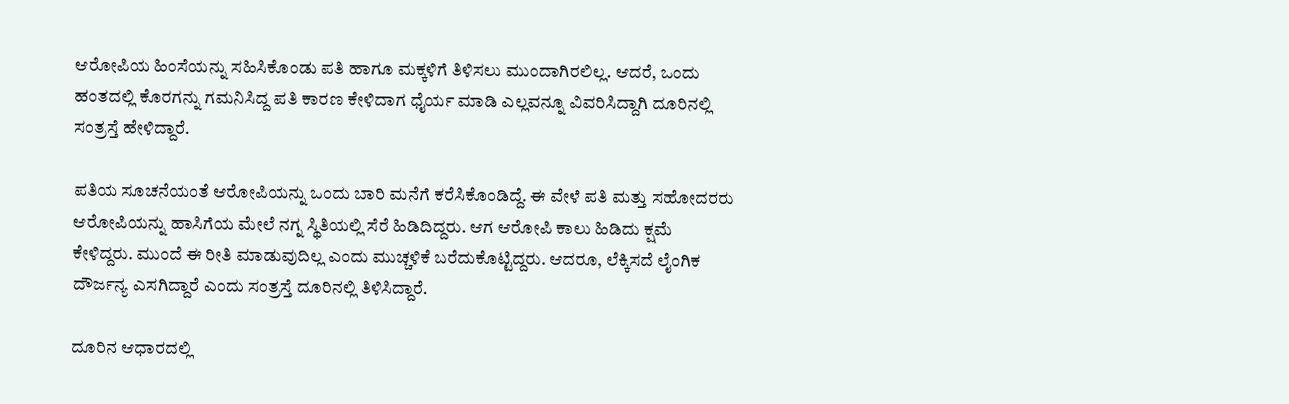ಆರೋಪಿಯ ಹಿಂಸೆಯನ್ನು ಸಹಿಸಿಕೊಂಡು ಪತಿ ಹಾಗೂ ಮಕ್ಕಳಿಗೆ ತಿಳಿಸಲು ಮುಂದಾಗಿರಲಿಲ್ಲ. ಆದರೆ, ಒಂದು ಹಂತದಲ್ಲಿ ಕೊರಗನ್ನು ಗಮನಿಸಿದ್ದ ಪತಿ ಕಾರಣ ಕೇಳಿದಾಗ ಧೈರ್ಯ ಮಾಡಿ ಎಲ್ಲವನ್ನೂ ವಿವರಿಸಿದ್ದಾಗಿ ದೂರಿನಲ್ಲಿ ಸಂತ್ರಸ್ತೆ ಹೇಳಿದ್ದಾರೆ.

ಪತಿಯ ಸೂಚನೆಯಂತೆ ಆರೋಪಿಯನ್ನು ಒಂದು ಬಾರಿ ಮನೆಗೆ ಕರೆಸಿಕೊಂಡಿದ್ದೆ. ಈ ವೇಳೆ ಪತಿ ಮತ್ತು ಸಹೋದರರು ಆರೋಪಿಯನ್ನು ಹಾಸಿಗೆಯ ಮೇಲೆ ನಗ್ನ ಸ್ಥಿತಿಯಲ್ಲಿ ಸೆರೆ ಹಿಡಿದಿದ್ದರು. ಆಗ ಆರೋಪಿ ಕಾಲು ಹಿಡಿದು ಕ್ಷಮೆ ಕೇಳಿದ್ದರು. ಮುಂದೆ ಈ ರೀತಿ ಮಾಡುವುದಿಲ್ಲ ಎಂದು ಮುಚ್ಚಳಿಕೆ ಬರೆದುಕೊಟ್ಟಿದ್ದರು. ಆದರೂ, ಲೆಕ್ಕಿಸದೆ ಲೈಂಗಿಕ ದೌರ್ಜನ್ಯ ಎಸಗಿದ್ದಾರೆ ಎಂದು ಸಂತ್ರಸ್ತೆ ದೂರಿನಲ್ಲಿ ತಿಳಿಸಿದ್ದಾರೆ.

ದೂರಿನ ಆಧಾರದಲ್ಲಿ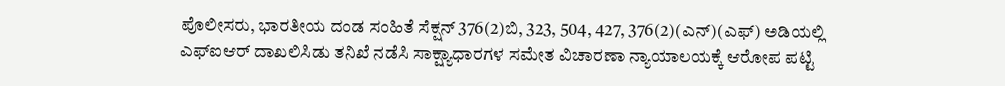ಪೊಲೀಸರು, ಭಾರತೀಯ ದಂಡ ಸಂಹಿತೆ ಸೆಕ್ಷನ್‌ 376(2)ಬಿ, 323, 504, 427, 376(2)(ಎನ್‌)(ಎಫ್‌) ಅಡಿಯಲ್ಲಿ ಎಫ್‌ಐಆರ್‌ ದಾಖಲಿಸಿಡು ತನಿಖೆ ನಡೆಸಿ ಸಾಕ್ಷ್ಯಾಧಾರಗಳ ಸಮೇತ ವಿಚಾರಣಾ ನ್ಯಾಯಾಲಯಕ್ಕೆ ಆರೋಪ ಪಟ್ಟಿ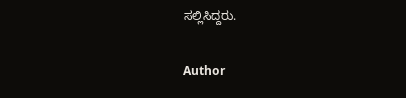ಸಲ್ಲಿಸಿದ್ದರು.

Author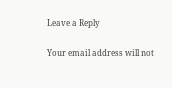Leave a Reply

Your email address will not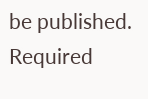be published. Required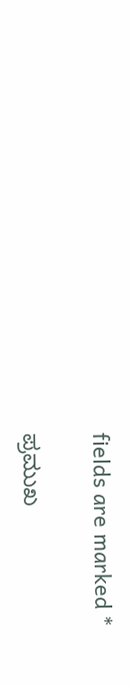fields are marked *

ಪ್ರಮುಖ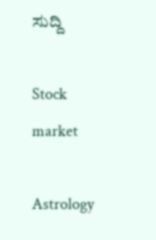ಸುದ್ದಿ

Stock market

Astrology